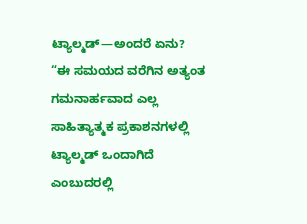ಟ್ಯಾಲ್ಮಡ್—ಅಂದರೆ ಏನು?
“ಈ ಸಮಯದ ವರೆಗಿನ ಅತ್ಯಂತ ಗಮನಾರ್ಹವಾದ ಎಲ್ಲ ಸಾಹಿತ್ಯಾತ್ಮಕ ಪ್ರಕಾಶನಗಳಲ್ಲಿ ಟ್ಯಾಲ್ಮಡ್ ಒಂದಾಗಿದೆ ಎಂಬುದರಲ್ಲಿ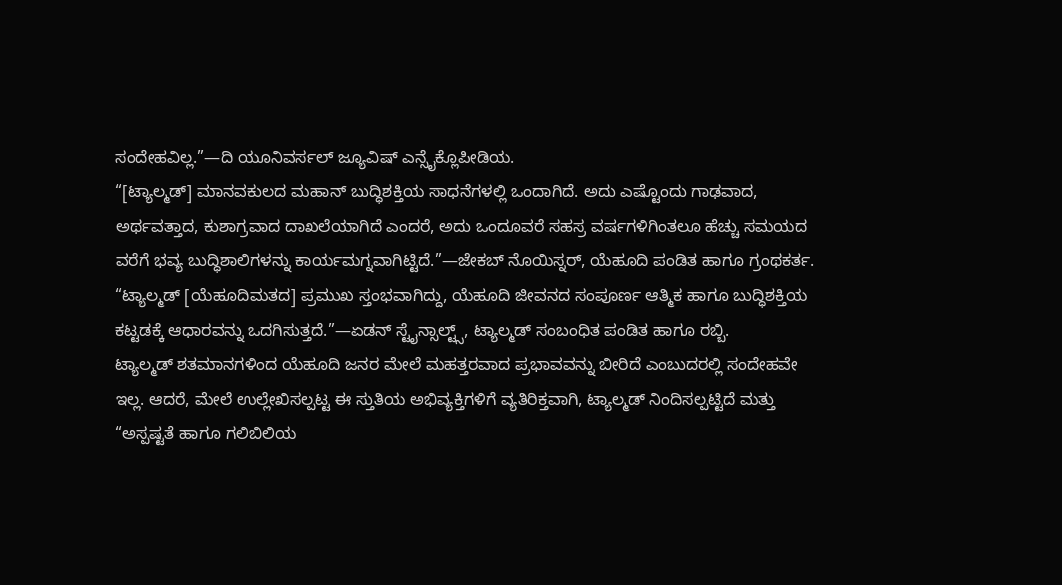ಸಂದೇಹವಿಲ್ಲ.”—ದಿ ಯೂನಿವರ್ಸಲ್ ಜ್ಯೂವಿಷ್ ಎನ್ಸೈಕ್ಲೊಪೀಡಿಯ.
“[ಟ್ಯಾಲ್ಮಡ್] ಮಾನವಕುಲದ ಮಹಾನ್ ಬುದ್ಧಿಶಕ್ತಿಯ ಸಾಧನೆಗಳಲ್ಲಿ ಒಂದಾಗಿದೆ. ಅದು ಎಷ್ಟೊಂದು ಗಾಢವಾದ, ಅರ್ಥವತ್ತಾದ, ಕುಶಾಗ್ರವಾದ ದಾಖಲೆಯಾಗಿದೆ ಎಂದರೆ, ಅದು ಒಂದೂವರೆ ಸಹಸ್ರ ವರ್ಷಗಳಿಗಿಂತಲೂ ಹೆಚ್ಚು ಸಮಯದ ವರೆಗೆ ಭವ್ಯ ಬುದ್ಧಿಶಾಲಿಗಳನ್ನು ಕಾರ್ಯಮಗ್ನವಾಗಿಟ್ಟಿದೆ.”—ಜೇಕಬ್ ನೊಯಿಸ್ನರ್, ಯೆಹೂದಿ ಪಂಡಿತ ಹಾಗೂ ಗ್ರಂಥಕರ್ತ.
“ಟ್ಯಾಲ್ಮಡ್ [ಯೆಹೂದಿಮತದ] ಪ್ರಮುಖ ಸ್ತಂಭವಾಗಿದ್ದು, ಯೆಹೂದಿ ಜೀವನದ ಸಂಪೂರ್ಣ ಆತ್ಮಿಕ ಹಾಗೂ ಬುದ್ಧಿಶಕ್ತಿಯ ಕಟ್ಟಡಕ್ಕೆ ಆಧಾರವನ್ನು ಒದಗಿಸುತ್ತದೆ.”—ಏಡನ್ ಸ್ಟೈನ್ಸಾಲ್ಟ್ಸ್, ಟ್ಯಾಲ್ಮಡ್ ಸಂಬಂಧಿತ ಪಂಡಿತ ಹಾಗೂ ರಬ್ಬಿ.
ಟ್ಯಾಲ್ಮಡ್ ಶತಮಾನಗಳಿಂದ ಯೆಹೂದಿ ಜನರ ಮೇಲೆ ಮಹತ್ತರವಾದ ಪ್ರಭಾವವನ್ನು ಬೀರಿದೆ ಎಂಬುದರಲ್ಲಿ ಸಂದೇಹವೇ ಇಲ್ಲ. ಆದರೆ, ಮೇಲೆ ಉಲ್ಲೇಖಿಸಲ್ಪಟ್ಟ ಈ ಸ್ತುತಿಯ ಅಭಿವ್ಯಕ್ತಿಗಳಿಗೆ ವ್ಯತಿರಿಕ್ತವಾಗಿ, ಟ್ಯಾಲ್ಮಡ್ ನಿಂದಿಸಲ್ಪಟ್ಟಿದೆ ಮತ್ತು “ಅಸ್ಪಷ್ಟತೆ ಹಾಗೂ ಗಲಿಬಿಲಿಯ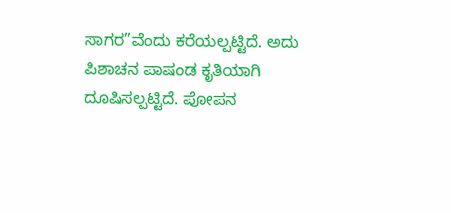ಸಾಗರ”ವೆಂದು ಕರೆಯಲ್ಪಟ್ಟಿದೆ. ಅದು ಪಿಶಾಚನ ಪಾಷಂಡ ಕೃತಿಯಾಗಿ ದೂಷಿಸಲ್ಪಟ್ಟಿದೆ. ಪೋಪನ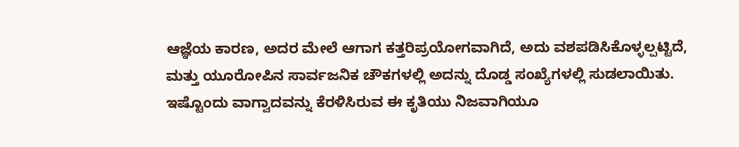ಆಜ್ಞೆಯ ಕಾರಣ, ಅದರ ಮೇಲೆ ಆಗಾಗ ಕತ್ತರಿಪ್ರಯೋಗವಾಗಿದೆ, ಅದು ವಶಪಡಿಸಿಕೊಳ್ಳಲ್ಪಟ್ಟಿದೆ, ಮತ್ತು ಯೂರೋಪಿನ ಸಾರ್ವಜನಿಕ ಚೌಕಗಳಲ್ಲಿ ಅದನ್ನು ದೊಡ್ಡ ಸಂಖ್ಯೆಗಳಲ್ಲಿ ಸುಡಲಾಯಿತು.
ಇಷ್ಟೊಂದು ವಾಗ್ವಾದವನ್ನು ಕೆರಳಿಸಿರುವ ಈ ಕೃತಿಯು ನಿಜವಾಗಿಯೂ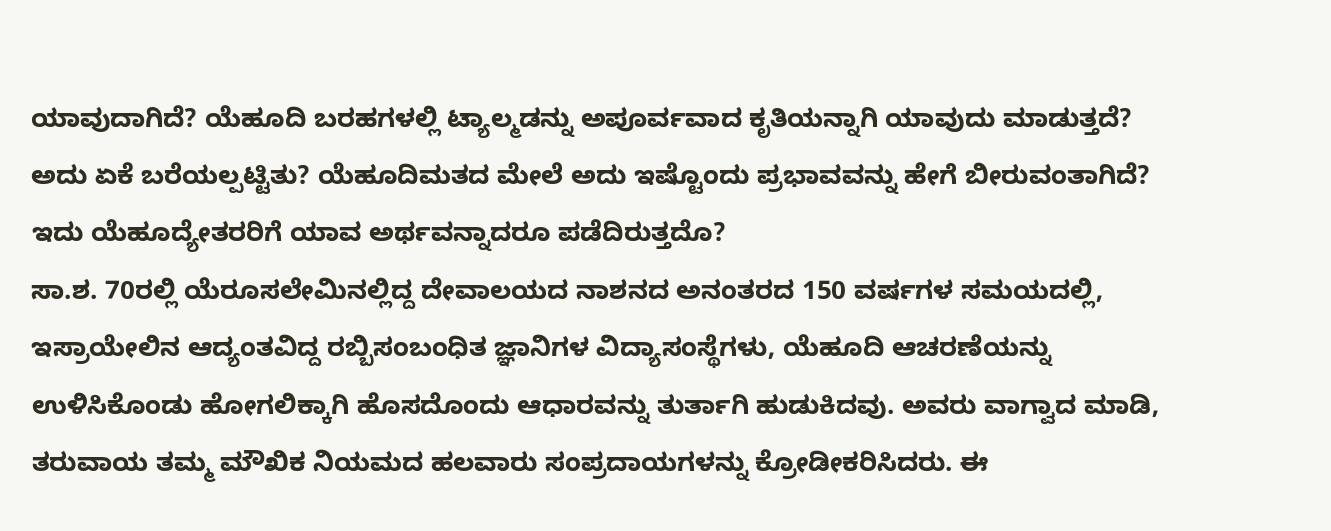ಯಾವುದಾಗಿದೆ? ಯೆಹೂದಿ ಬರಹಗಳಲ್ಲಿ ಟ್ಯಾಲ್ಮಡನ್ನು ಅಪೂರ್ವವಾದ ಕೃತಿಯನ್ನಾಗಿ ಯಾವುದು ಮಾಡುತ್ತದೆ? ಅದು ಏಕೆ ಬರೆಯಲ್ಪಟ್ಟಿತು? ಯೆಹೂದಿಮತದ ಮೇಲೆ ಅದು ಇಷ್ಟೊಂದು ಪ್ರಭಾವವನ್ನು ಹೇಗೆ ಬೀರುವಂತಾಗಿದೆ? ಇದು ಯೆಹೂದ್ಯೇತರರಿಗೆ ಯಾವ ಅರ್ಥವನ್ನಾದರೂ ಪಡೆದಿರುತ್ತದೊ?
ಸಾ.ಶ. 70ರಲ್ಲಿ ಯೆರೂಸಲೇಮಿನಲ್ಲಿದ್ದ ದೇವಾಲಯದ ನಾಶನದ ಅನಂತರದ 150 ವರ್ಷಗಳ ಸಮಯದಲ್ಲಿ, ಇಸ್ರಾಯೇಲಿನ ಆದ್ಯಂತವಿದ್ದ ರಬ್ಬಿಸಂಬಂಧಿತ ಜ್ಞಾನಿಗಳ ವಿದ್ಯಾಸಂಸ್ಥೆಗಳು, ಯೆಹೂದಿ ಆಚರಣೆಯನ್ನು ಉಳಿಸಿಕೊಂಡು ಹೋಗಲಿಕ್ಕಾಗಿ ಹೊಸದೊಂದು ಆಧಾರವನ್ನು ತುರ್ತಾಗಿ ಹುಡುಕಿದವು. ಅವರು ವಾಗ್ವಾದ ಮಾಡಿ, ತರುವಾಯ ತಮ್ಮ ಮೌಖಿಕ ನಿಯಮದ ಹಲವಾರು ಸಂಪ್ರದಾಯಗಳನ್ನು ಕ್ರೋಡೀಕರಿಸಿದರು. ಈ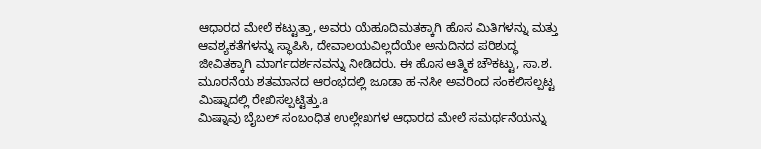ಆಧಾರದ ಮೇಲೆ ಕಟ್ಟುತ್ತಾ, ಅವರು ಯೆಹೂದಿಮತಕ್ಕಾಗಿ ಹೊಸ ಮಿತಿಗಳನ್ನು ಮತ್ತು ಆವಶ್ಯಕತೆಗಳನ್ನು ಸ್ಥಾಪಿಸಿ, ದೇವಾಲಯವಿಲ್ಲದೆಯೇ ಅನುದಿನದ ಪರಿಶುದ್ಧ ಜೀವಿತಕ್ಕಾಗಿ ಮಾರ್ಗದರ್ಶನವನ್ನು ನೀಡಿದರು. ಈ ಹೊಸ ಆತ್ಮಿಕ ಚೌಕಟ್ಟು, ಸಾ.ಶ. ಮೂರನೆಯ ಶತಮಾನದ ಆರಂಭದಲ್ಲಿ ಜೂಡಾ ಹ-ನಸೀ ಅವರಿಂದ ಸಂಕಲಿಸಲ್ಪಟ್ಟ ಮಿಷ್ನಾದಲ್ಲಿ ರೇಖಿಸಲ್ಪಟ್ಟಿತ್ತು.a
ಮಿಷ್ನಾವು ಬೈಬಲ್ ಸಂಬಂಧಿತ ಉಲ್ಲೇಖಗಳ ಆಧಾರದ ಮೇಲೆ ಸಮರ್ಥನೆಯನ್ನು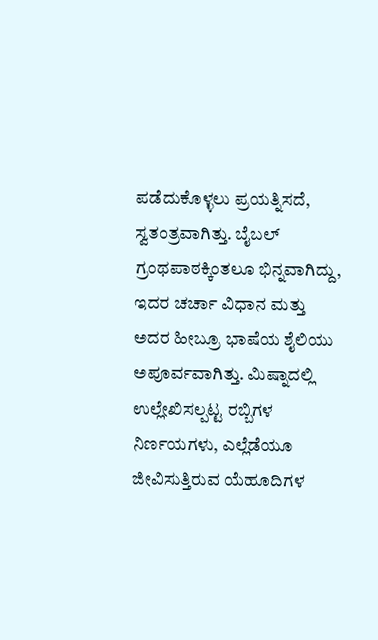ಪಡೆದುಕೊಳ್ಳಲು ಪ್ರಯತ್ನಿಸದೆ, ಸ್ವತಂತ್ರವಾಗಿತ್ತು. ಬೈಬಲ್ ಗ್ರಂಥಪಾಠಕ್ಕಿಂತಲೂ ಭಿನ್ನವಾಗಿದ್ದು, ಇದರ ಚರ್ಚಾ ವಿಧಾನ ಮತ್ತು ಅದರ ಹೀಬ್ರೂ ಭಾಷೆಯ ಶೈಲಿಯು ಅಪೂರ್ವವಾಗಿತ್ತು. ಮಿಷ್ನಾದಲ್ಲಿ ಉಲ್ಲೇಖಿಸಲ್ಪಟ್ಟ ರಬ್ಬಿಗಳ ನಿರ್ಣಯಗಳು, ಎಲ್ಲೆಡೆಯೂ ಜೀವಿಸುತ್ತಿರುವ ಯೆಹೂದಿಗಳ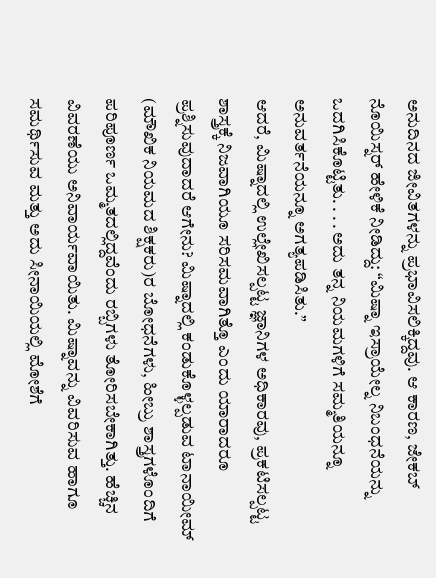ಅನುದಿನದ ಜೀವಿತಗಳನ್ನು ಪ್ರಭಾವಿಸಲಿಕ್ಕಿದ್ದವು. ಆ ಕಾರಣ, ಜೇಕಬ್ ನೊಯಿಸ್ನರ್ ಹೇಳಿಕೆ ನೀಡಿದ್ದು: “ಮಿಷ್ನಾ ಇಸ್ರಾಯೇಲ್ನ ನಿಬಂಧನೆಯನ್ನು ಒದಗಿಸಿಕೊಟ್ಟಿತು. . . . ಅದು ತನ್ನ ನಿಯಮಗಳಿಗೆ ಸಮ್ಮತಿಯನ್ನೂ ಅನುವರ್ತನೆಯನ್ನೂ ಅಗತ್ಯಪಡಿಸಿತು.”
ಆದರೆ, ಮಿಷ್ನಾದಲ್ಲಿ ಉಲ್ಲೇಖಿಸಲ್ಪಟ್ಟ ಜ್ಞಾನಿಗಳ ಅಧಿಕಾರವು, ಪ್ರಕಟಿಸಲ್ಪಟ್ಟ ಶಾಸ್ತ್ರಕ್ಕೆ ನಿಜವಾಗಿಯೂ ಸರಿಸಮವಾಗಿತ್ತೊ ಎಂದು ಯಾರಾದರೂ ಪ್ರಶ್ನಿಸುವುದಾದರೆ ಆಗೇನು? ಮಿಷ್ನಾದಲ್ಲಿ ಕಂಡುಕೊಳ್ಳಲ್ಪಡುವ ಟಾನಾಯೀಮ್ (ಮೌಖಿಕ ನಿಯಮದ ಶಿಕ್ಷಕರು)ರ ಬೋಧನೆಗಳು, ಹೀಬ್ರು ಶಾಸ್ತ್ರಗಳೊಂದಿಗೆ ಪರಿಪೂರ್ಣ ಒಮ್ಮತದಲ್ಲಿದ್ದವೆಂದು ರಬ್ಬಿಗಳು ತೋರಿಸಬೇಕಾಗಿತ್ತು. ಹೆಚ್ಚಿನ ವಿವರಣೆಯು ಅನಿವಾರ್ಯವಾಯಿತು. ಮಿಷ್ನಾವನ್ನು ವಿವರಿಸುವ ಹಾಗೂ ಸಮರ್ಥಿಸುವ ಮತ್ತು ಅದು ಸೀನಾಯಿಯಲ್ಲಿ ಮೋಶೆಗೆ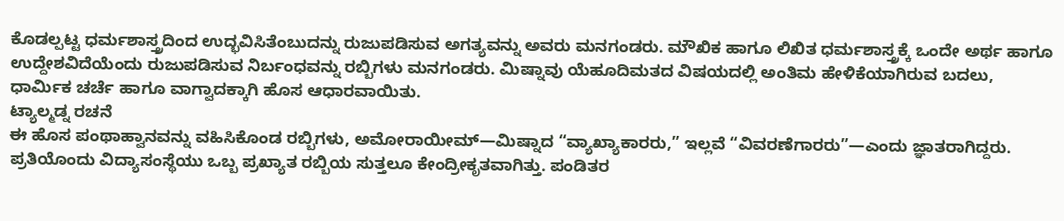ಕೊಡಲ್ಪಟ್ಟ ಧರ್ಮಶಾಸ್ತ್ರದಿಂದ ಉದ್ಭವಿಸಿತೆಂಬುದನ್ನು ರುಜುಪಡಿಸುವ ಅಗತ್ಯವನ್ನು ಅವರು ಮನಗಂಡರು. ಮೌಖಿಕ ಹಾಗೂ ಲಿಖಿತ ಧರ್ಮಶಾಸ್ತ್ರಕ್ಕೆ ಒಂದೇ ಅರ್ಥ ಹಾಗೂ ಉದ್ದೇಶವಿದೆಯೆಂದು ರುಜುಪಡಿಸುವ ನಿರ್ಬಂಧವನ್ನು ರಬ್ಬಿಗಳು ಮನಗಂಡರು. ಮಿಷ್ನಾವು ಯೆಹೂದಿಮತದ ವಿಷಯದಲ್ಲಿ ಅಂತಿಮ ಹೇಳಿಕೆಯಾಗಿರುವ ಬದಲು, ಧಾರ್ಮಿಕ ಚರ್ಚೆ ಹಾಗೂ ವಾಗ್ವಾದಕ್ಕಾಗಿ ಹೊಸ ಆಧಾರವಾಯಿತು.
ಟ್ಯಾಲ್ಮಡ್ನ ರಚನೆ
ಈ ಹೊಸ ಪಂಥಾಹ್ವಾನವನ್ನು ವಹಿಸಿಕೊಂಡ ರಬ್ಬಿಗಳು, ಅಮೋರಾಯೀಮ್—ಮಿಷ್ನಾದ “ವ್ಯಾಖ್ಯಾಕಾರರು,” ಇಲ್ಲವೆ “ವಿವರಣೆಗಾರರು”—ಎಂದು ಜ್ಞಾತರಾಗಿದ್ದರು. ಪ್ರತಿಯೊಂದು ವಿದ್ಯಾಸಂಸ್ಥೆಯು ಒಬ್ಬ ಪ್ರಖ್ಯಾತ ರಬ್ಬಿಯ ಸುತ್ತಲೂ ಕೇಂದ್ರೀಕೃತವಾಗಿತ್ತು. ಪಂಡಿತರ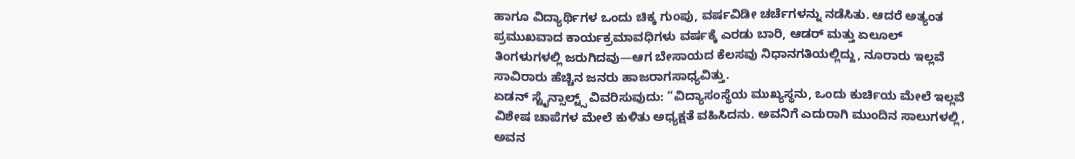ಹಾಗೂ ವಿದ್ಯಾರ್ಥಿಗಳ ಒಂದು ಚಿಕ್ಕ ಗುಂಪು, ವರ್ಷವಿಡೀ ಚರ್ಚೆಗಳನ್ನು ನಡೆಸಿತು. ಆದರೆ ಅತ್ಯಂತ ಪ್ರಮುಖವಾದ ಕಾರ್ಯಕ್ರಮಾವಧಿಗಳು ವರ್ಷಕ್ಕೆ ಎರಡು ಬಾರಿ, ಆಡರ್ ಮತ್ತು ಏಲೂಲ್ ತಿಂಗಳುಗಳಲ್ಲಿ ಜರುಗಿದವು—ಆಗ ಬೇಸಾಯದ ಕೆಲಸವು ನಿಧಾನಗತಿಯಲ್ಲಿದ್ದು, ನೂರಾರು ಇಲ್ಲವೆ ಸಾವಿರಾರು ಹೆಚ್ಚಿನ ಜನರು ಹಾಜರಾಗಸಾಧ್ಯವಿತ್ತು.
ಏಡನ್ ಸ್ಟೈನ್ಸಾಲ್ಟ್ಸ್ ವಿವರಿಸುವುದು: “ವಿದ್ಯಾಸಂಸ್ಥೆಯ ಮುಖ್ಯಸ್ಥನು, ಒಂದು ಕುರ್ಚಿಯ ಮೇಲೆ ಇಲ್ಲವೆ ವಿಶೇಷ ಚಾಪೆಗಳ ಮೇಲೆ ಕುಳಿತು ಅಧ್ಯಕ್ಷತೆ ವಹಿಸಿದನು. ಅವನಿಗೆ ಎದುರಾಗಿ ಮುಂದಿನ ಸಾಲುಗಳಲ್ಲಿ, ಅವನ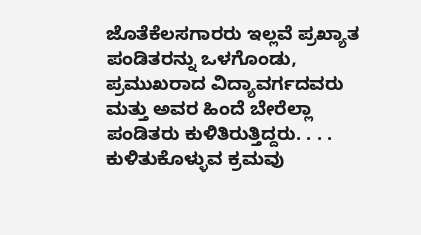ಜೊತೆಕೆಲಸಗಾರರು ಇಲ್ಲವೆ ಪ್ರಖ್ಯಾತ ಪಂಡಿತರನ್ನು ಒಳಗೊಂಡು, ಪ್ರಮುಖರಾದ ವಿದ್ಯಾವರ್ಗದವರು ಮತ್ತು ಅವರ ಹಿಂದೆ ಬೇರೆಲ್ಲಾ ಪಂಡಿತರು ಕುಳಿತಿರುತ್ತಿದ್ದರು. . . . ಕುಳಿತುಕೊಳ್ಳುವ ಕ್ರಮವು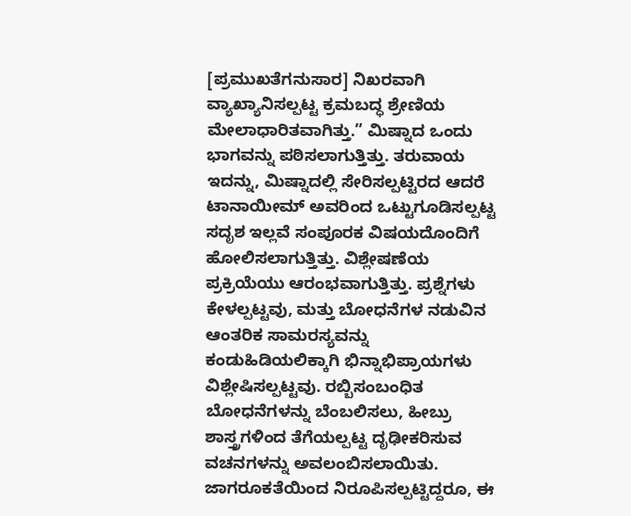[ಪ್ರಮುಖತೆಗನುಸಾರ] ನಿಖರವಾಗಿ ವ್ಯಾಖ್ಯಾನಿಸಲ್ಪಟ್ಟ ಕ್ರಮಬದ್ಧ ಶ್ರೇಣಿಯ ಮೇಲಾಧಾರಿತವಾಗಿತ್ತು.” ಮಿಷ್ನಾದ ಒಂದು ಭಾಗವನ್ನು ಪಠಿಸಲಾಗುತ್ತಿತ್ತು. ತರುವಾಯ ಇದನ್ನು, ಮಿಷ್ನಾದಲ್ಲಿ ಸೇರಿಸಲ್ಪಟ್ಟಿರದ ಆದರೆ ಟಾನಾಯೀಮ್ ಅವರಿಂದ ಒಟ್ಟುಗೂಡಿಸಲ್ಪಟ್ಟ ಸದೃಶ ಇಲ್ಲವೆ ಸಂಪೂರಕ ವಿಷಯದೊಂದಿಗೆ ಹೋಲಿಸಲಾಗುತ್ತಿತ್ತು. ವಿಶ್ಲೇಷಣೆಯ ಪ್ರಕ್ರಿಯೆಯು ಆರಂಭವಾಗುತ್ತಿತ್ತು. ಪ್ರಶ್ನೆಗಳು ಕೇಳಲ್ಪಟ್ಟವು, ಮತ್ತು ಬೋಧನೆಗಳ ನಡುವಿನ ಆಂತರಿಕ ಸಾಮರಸ್ಯವನ್ನು ಕಂಡುಹಿಡಿಯಲಿಕ್ಕಾಗಿ ಭಿನ್ನಾಭಿಪ್ರಾಯಗಳು ವಿಶ್ಲೇಷಿಸಲ್ಪಟ್ಟವು. ರಬ್ಬಿಸಂಬಂಧಿತ ಬೋಧನೆಗಳನ್ನು ಬೆಂಬಲಿಸಲು, ಹೀಬ್ರು ಶಾಸ್ತ್ರಗಳಿಂದ ತೆಗೆಯಲ್ಪಟ್ಟ ದೃಢೀಕರಿಸುವ ವಚನಗಳನ್ನು ಅವಲಂಬಿಸಲಾಯಿತು.
ಜಾಗರೂಕತೆಯಿಂದ ನಿರೂಪಿಸಲ್ಪಟ್ಟಿದ್ದರೂ, ಈ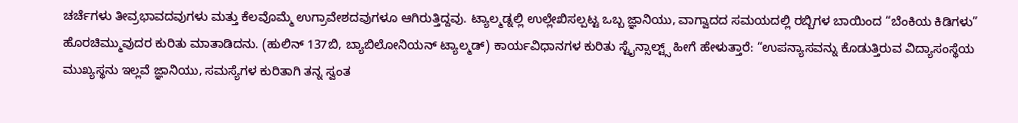ಚರ್ಚೆಗಳು ತೀವ್ರಭಾವದವುಗಳು ಮತ್ತು ಕೆಲವೊಮ್ಮೆ ಉಗ್ರಾವೇಶದವುಗಳೂ ಆಗಿರುತ್ತಿದ್ದವು. ಟ್ಯಾಲ್ಮಡ್ನಲ್ಲಿ ಉಲ್ಲೇಖಿಸಲ್ಪಟ್ಟ ಒಬ್ಬ ಜ್ಞಾನಿಯು, ವಾಗ್ವಾದದ ಸಮಯದಲ್ಲಿ ರಬ್ಬಿಗಳ ಬಾಯಿಂದ “ಬೆಂಕಿಯ ಕಿಡಿಗಳು” ಹೊರಚಿಮ್ಮುವುದರ ಕುರಿತು ಮಾತಾಡಿದನು. (ಹುಲಿನ್ 137ಬಿ, ಬ್ಯಾಬಿಲೋನಿಯನ್ ಟ್ಯಾಲ್ಮಡ್) ಕಾರ್ಯವಿಧಾನಗಳ ಕುರಿತು ಸ್ಟೈನ್ಸಾಲ್ಟ್ಸ್ ಹೀಗೆ ಹೇಳುತ್ತಾರೆ: “ಉಪನ್ಯಾಸವನ್ನು ಕೊಡುತ್ತಿರುವ ವಿದ್ಯಾಸಂಸ್ಥೆಯ ಮುಖ್ಯಸ್ಥನು ಇಲ್ಲವೆ ಜ್ಞಾನಿಯು, ಸಮಸ್ಯೆಗಳ ಕುರಿತಾಗಿ ತನ್ನ ಸ್ವಂತ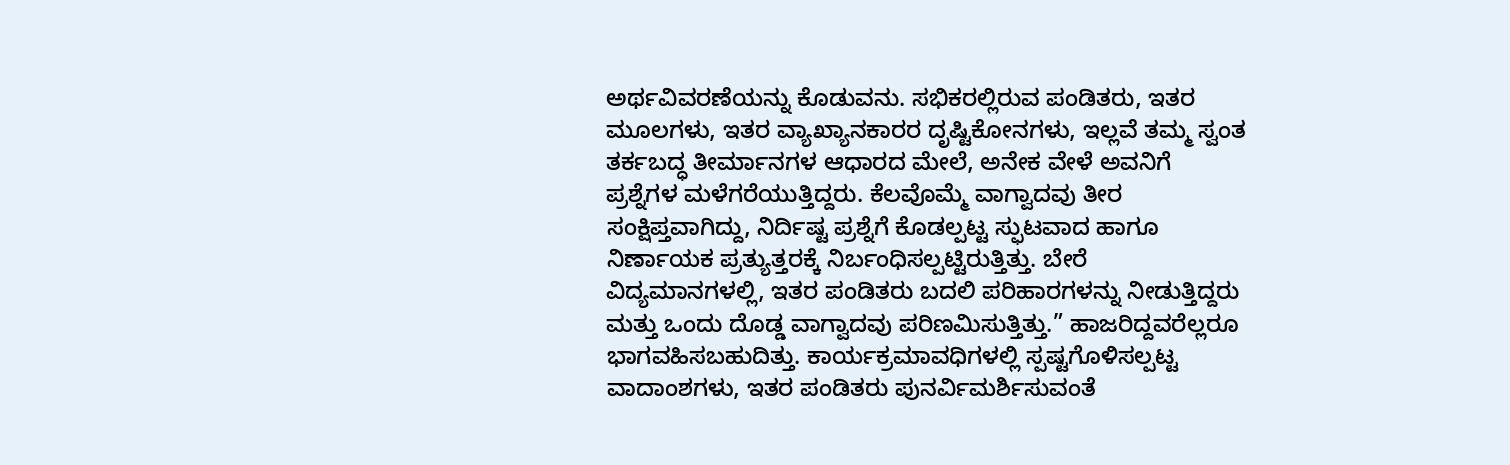ಅರ್ಥವಿವರಣೆಯನ್ನು ಕೊಡುವನು. ಸಭಿಕರಲ್ಲಿರುವ ಪಂಡಿತರು, ಇತರ ಮೂಲಗಳು, ಇತರ ವ್ಯಾಖ್ಯಾನಕಾರರ ದೃಷ್ಟಿಕೋನಗಳು, ಇಲ್ಲವೆ ತಮ್ಮ ಸ್ವಂತ ತರ್ಕಬದ್ಧ ತೀರ್ಮಾನಗಳ ಆಧಾರದ ಮೇಲೆ, ಅನೇಕ ವೇಳೆ ಅವನಿಗೆ ಪ್ರಶ್ನೆಗಳ ಮಳೆಗರೆಯುತ್ತಿದ್ದರು. ಕೆಲವೊಮ್ಮೆ ವಾಗ್ವಾದವು ತೀರ ಸಂಕ್ಷಿಪ್ತವಾಗಿದ್ದು, ನಿರ್ದಿಷ್ಟ ಪ್ರಶ್ನೆಗೆ ಕೊಡಲ್ಪಟ್ಟ ಸ್ಫುಟವಾದ ಹಾಗೂ ನಿರ್ಣಾಯಕ ಪ್ರತ್ಯುತ್ತರಕ್ಕೆ ನಿರ್ಬಂಧಿಸಲ್ಪಟ್ಟಿರುತ್ತಿತ್ತು. ಬೇರೆ ವಿದ್ಯಮಾನಗಳಲ್ಲಿ, ಇತರ ಪಂಡಿತರು ಬದಲಿ ಪರಿಹಾರಗಳನ್ನು ನೀಡುತ್ತಿದ್ದರು ಮತ್ತು ಒಂದು ದೊಡ್ಡ ವಾಗ್ವಾದವು ಪರಿಣಮಿಸುತ್ತಿತ್ತು.” ಹಾಜರಿದ್ದವರೆಲ್ಲರೂ ಭಾಗವಹಿಸಬಹುದಿತ್ತು. ಕಾರ್ಯಕ್ರಮಾವಧಿಗಳಲ್ಲಿ ಸ್ಪಷ್ಟಗೊಳಿಸಲ್ಪಟ್ಟ ವಾದಾಂಶಗಳು, ಇತರ ಪಂಡಿತರು ಪುನರ್ವಿಮರ್ಶಿಸುವಂತೆ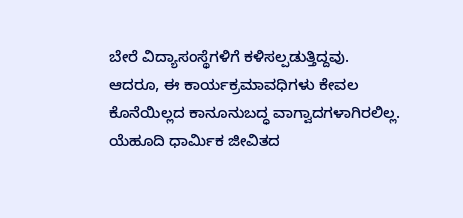ಬೇರೆ ವಿದ್ಯಾಸಂಸ್ಥೆಗಳಿಗೆ ಕಳಿಸಲ್ಪಡುತ್ತಿದ್ದವು.
ಆದರೂ, ಈ ಕಾರ್ಯಕ್ರಮಾವಧಿಗಳು ಕೇವಲ ಕೊನೆಯಿಲ್ಲದ ಕಾನೂನುಬದ್ಧ ವಾಗ್ವಾದಗಳಾಗಿರಲಿಲ್ಲ. ಯೆಹೂದಿ ಧಾರ್ಮಿಕ ಜೀವಿತದ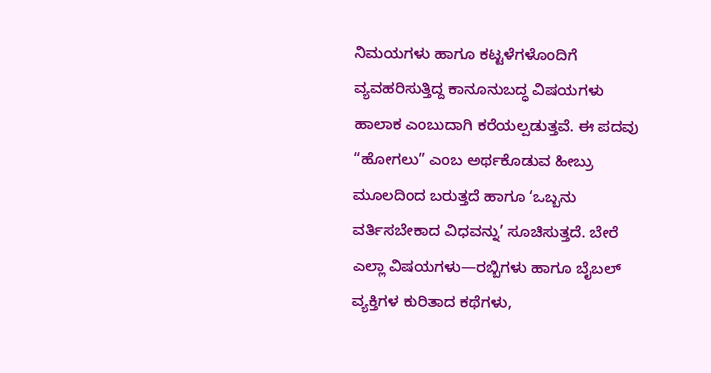ನಿಮಯಗಳು ಹಾಗೂ ಕಟ್ಟಳೆಗಳೊಂದಿಗೆ ವ್ಯವಹರಿಸುತ್ತಿದ್ದ ಕಾನೂನುಬದ್ಧ ವಿಷಯಗಳು ಹಾಲಾಕ ಎಂಬುದಾಗಿ ಕರೆಯಲ್ಪಡುತ್ತವೆ. ಈ ಪದವು “ಹೋಗಲು” ಎಂಬ ಅರ್ಥಕೊಡುವ ಹೀಬ್ರು ಮೂಲದಿಂದ ಬರುತ್ತದೆ ಹಾಗೂ ‘ಒಬ್ಬನು ವರ್ತಿಸಬೇಕಾದ ವಿಧವನ್ನು’ ಸೂಚಿಸುತ್ತದೆ. ಬೇರೆ ಎಲ್ಲಾ ವಿಷಯಗಳು—ರಬ್ಬಿಗಳು ಹಾಗೂ ಬೈಬಲ್ ವ್ಯಕ್ತಿಗಳ ಕುರಿತಾದ ಕಥೆಗಳು,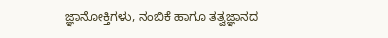ಜ್ಞಾನೋಕ್ತಿಗಳು, ನಂಬಿಕೆ ಹಾಗೂ ತತ್ವಜ್ಞಾನದ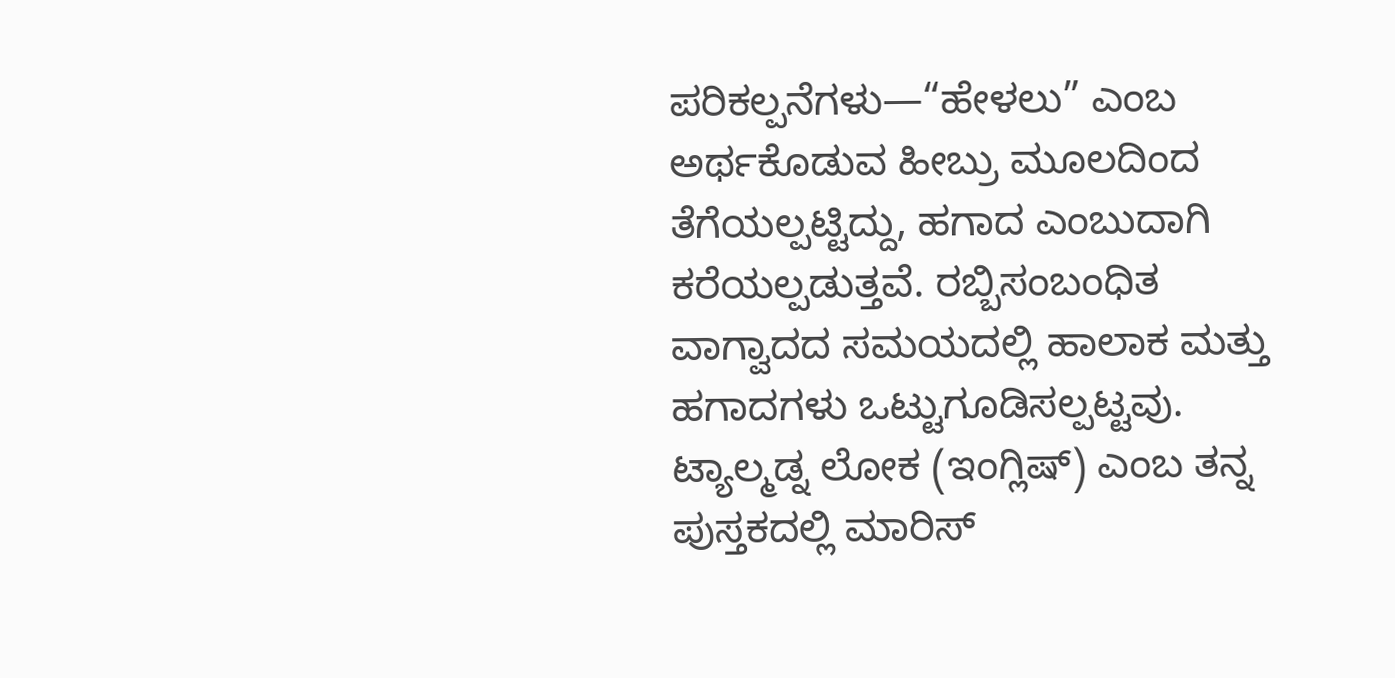ಪರಿಕಲ್ಪನೆಗಳು—“ಹೇಳಲು” ಎಂಬ ಅರ್ಥಕೊಡುವ ಹೀಬ್ರು ಮೂಲದಿಂದ ತೆಗೆಯಲ್ಪಟ್ಟಿದ್ದು, ಹಗಾದ ಎಂಬುದಾಗಿ ಕರೆಯಲ್ಪಡುತ್ತವೆ. ರಬ್ಬಿಸಂಬಂಧಿತ ವಾಗ್ವಾದದ ಸಮಯದಲ್ಲಿ ಹಾಲಾಕ ಮತ್ತು ಹಗಾದಗಳು ಒಟ್ಟುಗೂಡಿಸಲ್ಪಟ್ಟವು.
ಟ್ಯಾಲ್ಮಡ್ನ ಲೋಕ (ಇಂಗ್ಲಿಷ್) ಎಂಬ ತನ್ನ ಪುಸ್ತಕದಲ್ಲಿ ಮಾರಿಸ್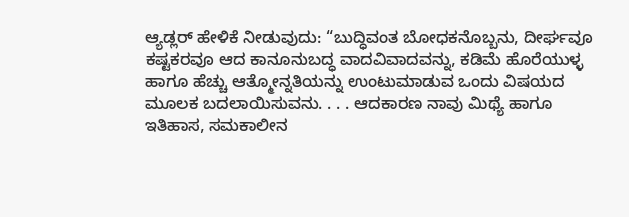ಆ್ಯಡ್ಲರ್ ಹೇಳಿಕೆ ನೀಡುವುದು: “ಬುದ್ಧಿವಂತ ಬೋಧಕನೊಬ್ಬನು, ದೀರ್ಘವೂ ಕಷ್ಟಕರವೂ ಆದ ಕಾನೂನುಬದ್ಧ ವಾದವಿವಾದವನ್ನು, ಕಡಿಮೆ ಹೊರೆಯುಳ್ಳ ಹಾಗೂ ಹೆಚ್ಚು ಆತ್ಮೋನ್ನತಿಯನ್ನು ಉಂಟುಮಾಡುವ ಒಂದು ವಿಷಯದ ಮೂಲಕ ಬದಲಾಯಿಸುವನು. . . . ಆದಕಾರಣ ನಾವು ಮಿಥ್ಯೆ ಹಾಗೂ ಇತಿಹಾಸ, ಸಮಕಾಲೀನ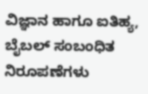ವಿಜ್ಞಾನ ಹಾಗೂ ಐತಿಹ್ಯ, ಬೈಬಲ್ ಸಂಬಂಧಿತ ನಿರೂಪಣೆಗಳು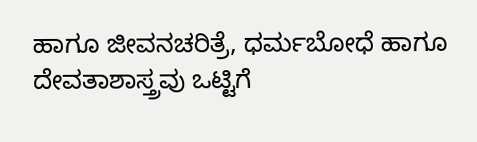ಹಾಗೂ ಜೀವನಚರಿತ್ರೆ, ಧರ್ಮಬೋಧೆ ಹಾಗೂ ದೇವತಾಶಾಸ್ತ್ರವು ಒಟ್ಟಿಗೆ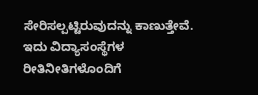ಸೇರಿಸಲ್ಪಟ್ಟಿರುವುದನ್ನು ಕಾಣುತ್ತೇವೆ. ಇದು ವಿದ್ಯಾಸಂಸ್ಥೆಗಳ ರೀತಿನೀತಿಗಳೊಂದಿಗೆ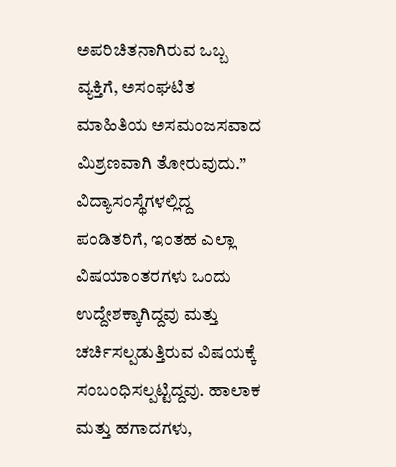ಅಪರಿಚಿತನಾಗಿರುವ ಒಬ್ಬ ವ್ಯಕ್ತಿಗೆ, ಅಸಂಘಟಿತ ಮಾಹಿತಿಯ ಅಸಮಂಜಸವಾದ ಮಿಶ್ರಣವಾಗಿ ತೋರುವುದು.” ವಿದ್ಯಾಸಂಸ್ಥೆಗಳಲ್ಲಿದ್ದ ಪಂಡಿತರಿಗೆ, ಇಂತಹ ಎಲ್ಲಾ ವಿಷಯಾಂತರಗಳು ಒಂದು ಉದ್ದೇಶಕ್ಕಾಗಿದ್ದವು ಮತ್ತು ಚರ್ಚಿಸಲ್ಪಡುತ್ತಿರುವ ವಿಷಯಕ್ಕೆ ಸಂಬಂಧಿಸಲ್ಪಟ್ಟಿದ್ದವು. ಹಾಲಾಕ ಮತ್ತು ಹಗಾದಗಳು,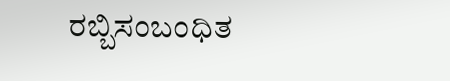ರಬ್ಬಿಸಂಬಂಧಿತ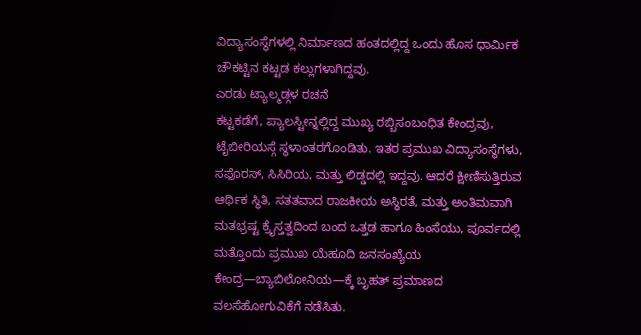ವಿದ್ಯಾಸಂಸ್ಥೆಗಳಲ್ಲಿ ನಿರ್ಮಾಣದ ಹಂತದಲ್ಲಿದ್ದ ಒಂದು ಹೊಸ ಧಾರ್ಮಿಕ ಚೌಕಟ್ಟಿನ ಕಟ್ಟಡ ಕಲ್ಲುಗಳಾಗಿದ್ದವು.
ಎರಡು ಟ್ಯಾಲ್ಮಡ್ಗಳ ರಚನೆ
ಕಟ್ಟಕಡೆಗೆ, ಪ್ಯಾಲಸ್ಟೀನ್ನಲ್ಲಿದ್ದ ಮುಖ್ಯ ರಬ್ಬಿಸಂಬಂಧಿತ ಕೇಂದ್ರವು, ಟೈಬೀರಿಯಸ್ಗೆ ಸ್ಥಳಾಂತರಗೊಂಡಿತು. ಇತರ ಪ್ರಮುಖ ವಿದ್ಯಾಸಂಸ್ಥೆಗಳು, ಸಫೊರಸ್, ಸಿಸಿರಿಯ, ಮತ್ತು ಲಿಡ್ಡದಲ್ಲಿ ಇದ್ದವು. ಆದರೆ ಕ್ಷೀಣಿಸುತ್ತಿರುವ ಆರ್ಥಿಕ ಸ್ಥಿತಿ, ಸತತವಾದ ರಾಜಕೀಯ ಅಸ್ಥಿರತೆ, ಮತ್ತು ಅಂತಿಮವಾಗಿ ಮತಭ್ರಷ್ಟ ಕ್ರೈಸ್ತತ್ವದಿಂದ ಬಂದ ಒತ್ತಡ ಹಾಗೂ ಹಿಂಸೆಯು, ಪೂರ್ವದಲ್ಲಿ ಮತ್ತೊಂದು ಪ್ರಮುಖ ಯೆಹೂದಿ ಜನಸಂಖ್ಯೆಯ ಕೇಂದ್ರ—ಬ್ಯಾಬಿಲೋನಿಯ—ಕ್ಕೆ ಬೃಹತ್ ಪ್ರಮಾಣದ ವಲಸೆಹೋಗುವಿಕೆಗೆ ನಡೆಸಿತು.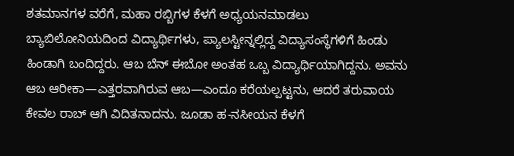ಶತಮಾನಗಳ ವರೆಗೆ, ಮಹಾ ರಬ್ಬಿಗಳ ಕೆಳಗೆ ಅಧ್ಯಯನಮಾಡಲು ಬ್ಯಾಬಿಲೋನಿಯದಿಂದ ವಿದ್ಯಾರ್ಥಿಗಳು, ಪ್ಯಾಲಸ್ಟೀನ್ನಲ್ಲಿದ್ದ ವಿದ್ಯಾಸಂಸ್ಥೆಗಳಿಗೆ ಹಿಂಡು ಹಿಂಡಾಗಿ ಬಂದಿದ್ದರು. ಆಬ ಬೆನ್ ಈಬೋ ಅಂತಹ ಒಬ್ಬ ವಿದ್ಯಾರ್ಥಿಯಾಗಿದ್ದನು. ಅವನು ಆಬ ಆರೀಕಾ—ಎತ್ತರವಾಗಿರುವ ಆಬ—ಎಂದೂ ಕರೆಯಲ್ಪಟ್ಟನು, ಆದರೆ ತರುವಾಯ ಕೇವಲ ರಾಬ್ ಆಗಿ ವಿದಿತನಾದನು. ಜೂಡಾ ಹ-ನಸೀಯನ ಕೆಳಗೆ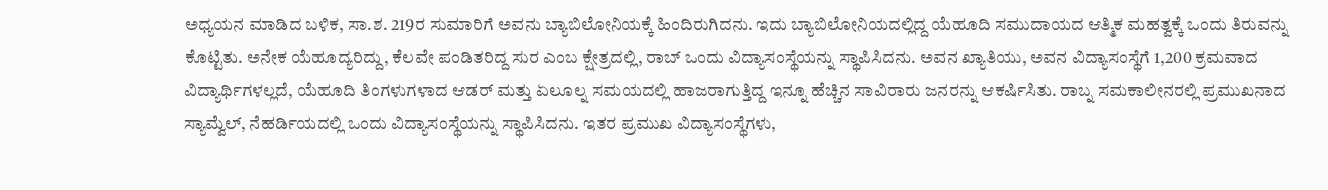ಅಧ್ಯಯನ ಮಾಡಿದ ಬಳಿಕ, ಸಾ.ಶ. 219ರ ಸುಮಾರಿಗೆ ಅವನು ಬ್ಯಾಬಿಲೋನಿಯಕ್ಕೆ ಹಿಂದಿರುಗಿದನು. ಇದು ಬ್ಯಾಬಿಲೋನಿಯದಲ್ಲಿದ್ದ ಯೆಹೂದಿ ಸಮುದಾಯದ ಆತ್ಮಿಕ ಮಹತ್ವಕ್ಕೆ ಒಂದು ತಿರುವನ್ನು ಕೊಟ್ಟಿತು. ಅನೇಕ ಯೆಹೂದ್ಯರಿದ್ದು, ಕೆಲವೇ ಪಂಡಿತರಿದ್ದ ಸುರ ಎಂಬ ಕ್ಷೇತ್ರದಲ್ಲಿ, ರಾಬ್ ಒಂದು ವಿದ್ಯಾಸಂಸ್ಥೆಯನ್ನು ಸ್ಥಾಪಿಸಿದನು. ಅವನ ಖ್ಯಾತಿಯು, ಅವನ ವಿದ್ಯಾಸಂಸ್ಥೆಗೆ 1,200 ಕ್ರಮವಾದ ವಿದ್ಯಾರ್ಥಿಗಳಲ್ಲದೆ, ಯೆಹೂದಿ ತಿಂಗಳುಗಳಾದ ಆಡರ್ ಮತ್ತು ಏಲೂಲ್ನ ಸಮಯದಲ್ಲಿ ಹಾಜರಾಗುತ್ತಿದ್ದ ಇನ್ನೂ ಹೆಚ್ಚಿನ ಸಾವಿರಾರು ಜನರನ್ನು ಆಕರ್ಷಿಸಿತು. ರಾಬ್ನ ಸಮಕಾಲೀನರಲ್ಲಿ ಪ್ರಮುಖನಾದ ಸ್ಯಾಮ್ವೆಲ್, ನೆಹರ್ಡಿಯದಲ್ಲಿ ಒಂದು ವಿದ್ಯಾಸಂಸ್ಥೆಯನ್ನು ಸ್ಥಾಪಿಸಿದನು. ಇತರ ಪ್ರಮುಖ ವಿದ್ಯಾಸಂಸ್ಥೆಗಳು,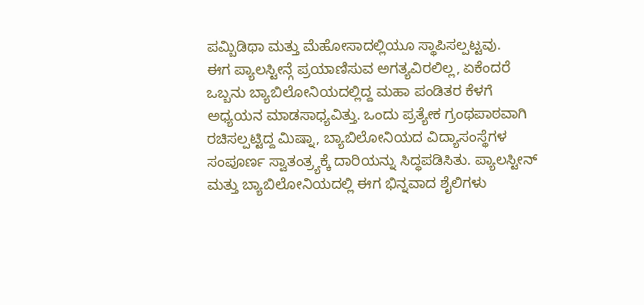ಪಮ್ಬಿಡಿಥಾ ಮತ್ತು ಮೆಹೋಸಾದಲ್ಲಿಯೂ ಸ್ಥಾಪಿಸಲ್ಪಟ್ಟವು.
ಈಗ ಪ್ಯಾಲಸ್ಟೀನ್ಗೆ ಪ್ರಯಾಣಿಸುವ ಅಗತ್ಯವಿರಲಿಲ್ಲ, ಏಕೆಂದರೆ ಒಬ್ಬನು ಬ್ಯಾಬಿಲೋನಿಯದಲ್ಲಿದ್ದ ಮಹಾ ಪಂಡಿತರ ಕೆಳಗೆ ಅಧ್ಯಯನ ಮಾಡಸಾಧ್ಯವಿತ್ತು. ಒಂದು ಪ್ರತ್ಯೇಕ ಗ್ರಂಥಪಾಠವಾಗಿ ರಚಿಸಲ್ಪಟ್ಟಿದ್ದ ಮಿಷ್ನಾ, ಬ್ಯಾಬಿಲೋನಿಯದ ವಿದ್ಯಾಸಂಸ್ಥೆಗಳ ಸಂಪೂರ್ಣ ಸ್ವಾತಂತ್ರ್ಯಕ್ಕೆ ದಾರಿಯನ್ನು ಸಿದ್ಧಪಡಿಸಿತು. ಪ್ಯಾಲಸ್ಟೀನ್ ಮತ್ತು ಬ್ಯಾಬಿಲೋನಿಯದಲ್ಲಿ ಈಗ ಭಿನ್ನವಾದ ಶೈಲಿಗಳು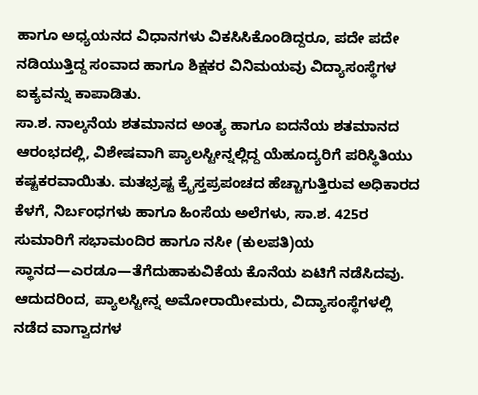ಹಾಗೂ ಅಧ್ಯಯನದ ವಿಧಾನಗಳು ವಿಕಸಿಸಿಕೊಂಡಿದ್ದರೂ, ಪದೇ ಪದೇ ನಡಿಯುತ್ತಿದ್ದ ಸಂವಾದ ಹಾಗೂ ಶಿಕ್ಷಕರ ವಿನಿಮಯವು ವಿದ್ಯಾಸಂಸ್ಥೆಗಳ ಐಕ್ಯವನ್ನು ಕಾಪಾಡಿತು.
ಸಾ.ಶ. ನಾಲ್ಕನೆಯ ಶತಮಾನದ ಅಂತ್ಯ ಹಾಗೂ ಐದನೆಯ ಶತಮಾನದ ಆರಂಭದಲ್ಲಿ, ವಿಶೇಷವಾಗಿ ಪ್ಯಾಲಸ್ಟೀನ್ನಲ್ಲಿದ್ದ ಯೆಹೂದ್ಯರಿಗೆ ಪರಿಸ್ಥಿತಿಯು ಕಷ್ಟಕರವಾಯಿತು. ಮತಭ್ರಷ್ಟ ಕ್ರೈಸ್ತಪ್ರಪಂಚದ ಹೆಚ್ಚಾಗುತ್ತಿರುವ ಅಧಿಕಾರದ ಕೆಳಗೆ, ನಿರ್ಬಂಧಗಳು ಹಾಗೂ ಹಿಂಸೆಯ ಅಲೆಗಳು, ಸಾ.ಶ. 425ರ ಸುಮಾರಿಗೆ ಸಭಾಮಂದಿರ ಹಾಗೂ ನಸೀ (ಕುಲಪತಿ)ಯ ಸ್ಥಾನದ—ಎರಡೂ—ತೆಗೆದುಹಾಕುವಿಕೆಯ ಕೊನೆಯ ಏಟಿಗೆ ನಡೆಸಿದವು. ಆದುದರಿಂದ, ಪ್ಯಾಲಸ್ಟೀನ್ನ ಅಮೋರಾಯೀಮರು, ವಿದ್ಯಾಸಂಸ್ಥೆಗಳಲ್ಲಿ ನಡೆದ ವಾಗ್ವಾದಗಳ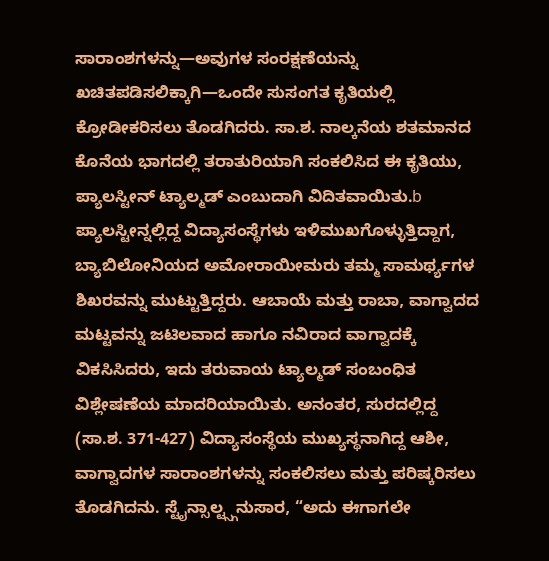ಸಾರಾಂಶಗಳನ್ನು—ಅವುಗಳ ಸಂರಕ್ಷಣೆಯನ್ನು ಖಚಿತಪಡಿಸಲಿಕ್ಕಾಗಿ—ಒಂದೇ ಸುಸಂಗತ ಕೃತಿಯಲ್ಲಿ ಕ್ರೋಡೀಕರಿಸಲು ತೊಡಗಿದರು. ಸಾ.ಶ. ನಾಲ್ಕನೆಯ ಶತಮಾನದ ಕೊನೆಯ ಭಾಗದಲ್ಲಿ ತರಾತುರಿಯಾಗಿ ಸಂಕಲಿಸಿದ ಈ ಕೃತಿಯು, ಪ್ಯಾಲಸ್ಟೀನ್ ಟ್ಯಾಲ್ಮಡ್ ಎಂಬುದಾಗಿ ವಿದಿತವಾಯಿತು.b
ಪ್ಯಾಲಸ್ಟೀನ್ನಲ್ಲಿದ್ದ ವಿದ್ಯಾಸಂಸ್ಥೆಗಳು ಇಳಿಮುಖಗೊಳ್ಳುತ್ತಿದ್ದಾಗ, ಬ್ಯಾಬಿಲೋನಿಯದ ಅಮೋರಾಯೀಮರು ತಮ್ಮ ಸಾಮರ್ಥ್ಯಗಳ ಶಿಖರವನ್ನು ಮುಟ್ಟುತ್ತಿದ್ದರು. ಆಬಾಯೆ ಮತ್ತು ರಾಬಾ, ವಾಗ್ವಾದದ ಮಟ್ಟವನ್ನು ಜಟಿಲವಾದ ಹಾಗೂ ನವಿರಾದ ವಾಗ್ವಾದಕ್ಕೆ ವಿಕಸಿಸಿದರು, ಇದು ತರುವಾಯ ಟ್ಯಾಲ್ಮಡ್ ಸಂಬಂಧಿತ ವಿಶ್ಲೇಷಣೆಯ ಮಾದರಿಯಾಯಿತು. ಅನಂತರ, ಸುರದಲ್ಲಿದ್ದ (ಸಾ.ಶ. 371-427) ವಿದ್ಯಾಸಂಸ್ಥೆಯ ಮುಖ್ಯಸ್ಥನಾಗಿದ್ದ ಆಶೀ, ವಾಗ್ವಾದಗಳ ಸಾರಾಂಶಗಳನ್ನು ಸಂಕಲಿಸಲು ಮತ್ತು ಪರಿಷ್ಕರಿಸಲು ತೊಡಗಿದನು. ಸ್ಟೈನ್ಸಾಲ್ಟ್ಸ್ಗನುಸಾರ, “ಅದು ಈಗಾಗಲೇ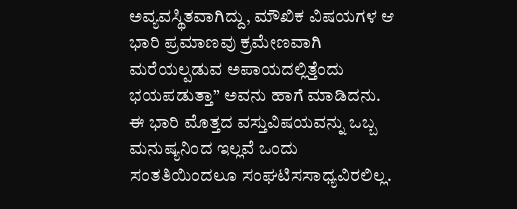ಅವ್ಯವಸ್ಥಿತವಾಗಿದ್ದು, ಮೌಖಿಕ ವಿಷಯಗಳ ಆ ಭಾರಿ ಪ್ರಮಾಣವು ಕ್ರಮೇಣವಾಗಿ ಮರೆಯಲ್ಪಡುವ ಅಪಾಯದಲ್ಲಿತ್ತೆಂದು ಭಯಪಡುತ್ತಾ” ಅವನು ಹಾಗೆ ಮಾಡಿದನು.
ಈ ಭಾರಿ ಮೊತ್ತದ ವಸ್ತುವಿಷಯವನ್ನು ಒಬ್ಬ ಮನುಷ್ಯನಿಂದ ಇಲ್ಲವೆ ಒಂದು ಸಂತತಿಯಿಂದಲೂ ಸಂಘಟಿಸಸಾಧ್ಯವಿರಲಿಲ್ಲ.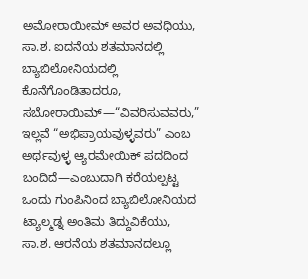ಅಮೋರಾಯೀಮ್ ಅವರ ಅವಧಿಯು, ಸಾ.ಶ. ಐದನೆಯ ಶತಮಾನದಲ್ಲಿ ಬ್ಯಾಬಿಲೋನಿಯದಲ್ಲಿ ಕೊನೆಗೊಂಡಿತಾದರೂ, ಸಬೋರಾಯಿಮ್—“ವಿವರಿಸುವವರು,” ಇಲ್ಲವೆ “ಅಭಿಪ್ರಾಯವುಳ್ಳವರು” ಎಂಬ ಅರ್ಥವುಳ್ಳ ಆ್ಯರಮೇಯಿಕ್ ಪದದಿಂದ ಬಂದಿದೆ—ಎಂಬುದಾಗಿ ಕರೆಯಲ್ಪಟ್ಟ ಒಂದು ಗುಂಪಿನಿಂದ ಬ್ಯಾಬಿಲೋನಿಯದ ಟ್ಯಾಲ್ಮಡ್ನ ಅಂತಿಮ ತಿದ್ದುವಿಕೆಯು, ಸಾ.ಶ. ಆರನೆಯ ಶತಮಾನದಲ್ಲೂ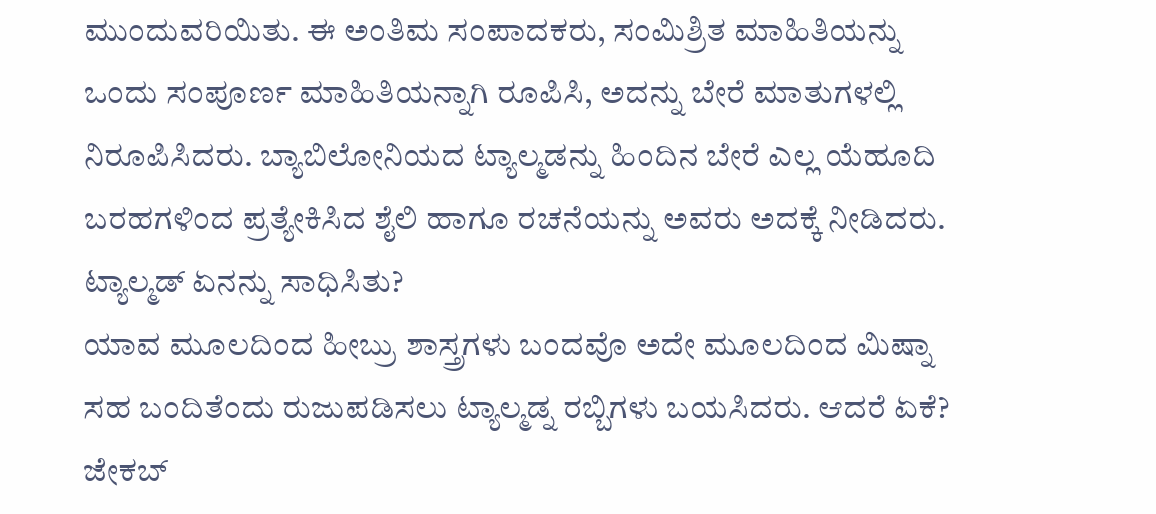ಮುಂದುವರಿಯಿತು. ಈ ಅಂತಿಮ ಸಂಪಾದಕರು, ಸಂಮಿಶ್ರಿತ ಮಾಹಿತಿಯನ್ನು ಒಂದು ಸಂಪೂರ್ಣ ಮಾಹಿತಿಯನ್ನಾಗಿ ರೂಪಿಸಿ, ಅದನ್ನು ಬೇರೆ ಮಾತುಗಳಲ್ಲಿ ನಿರೂಪಿಸಿದರು. ಬ್ಯಾಬಿಲೋನಿಯದ ಟ್ಯಾಲ್ಮಡನ್ನು ಹಿಂದಿನ ಬೇರೆ ಎಲ್ಲ ಯೆಹೂದಿ ಬರಹಗಳಿಂದ ಪ್ರತ್ಯೇಕಿಸಿದ ಶೈಲಿ ಹಾಗೂ ರಚನೆಯನ್ನು ಅವರು ಅದಕ್ಕೆ ನೀಡಿದರು.
ಟ್ಯಾಲ್ಮಡ್ ಏನನ್ನು ಸಾಧಿಸಿತು?
ಯಾವ ಮೂಲದಿಂದ ಹೀಬ್ರು ಶಾಸ್ತ್ರಗಳು ಬಂದವೊ ಅದೇ ಮೂಲದಿಂದ ಮಿಷ್ನಾ ಸಹ ಬಂದಿತೆಂದು ರುಜುಪಡಿಸಲು ಟ್ಯಾಲ್ಮಡ್ನ ರಬ್ಬಿಗಳು ಬಯಸಿದರು. ಆದರೆ ಏಕೆ? ಜೇಕಬ್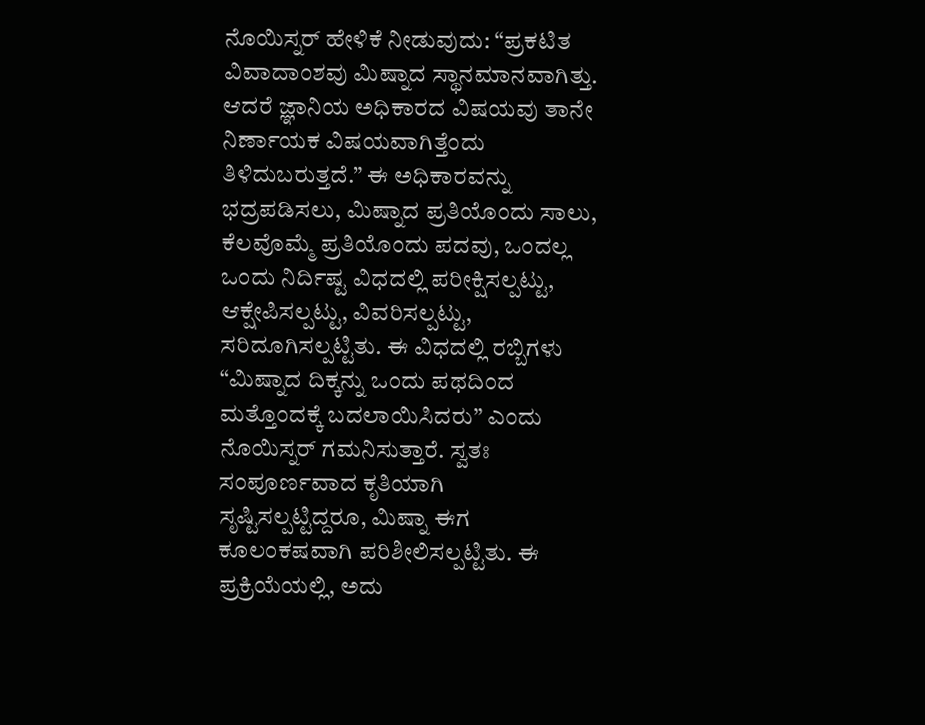ನೊಯಿಸ್ನರ್ ಹೇಳಿಕೆ ನೀಡುವುದು: “ಪ್ರಕಟಿತ ವಿವಾದಾಂಶವು ಮಿಷ್ನಾದ ಸ್ಥಾನಮಾನವಾಗಿತ್ತು. ಆದರೆ ಜ್ಞಾನಿಯ ಅಧಿಕಾರದ ವಿಷಯವು ತಾನೇ ನಿರ್ಣಾಯಕ ವಿಷಯವಾಗಿತ್ತೆಂದು ತಿಳಿದುಬರುತ್ತದೆ.” ಈ ಅಧಿಕಾರವನ್ನು ಭದ್ರಪಡಿಸಲು, ಮಿಷ್ನಾದ ಪ್ರತಿಯೊಂದು ಸಾಲು, ಕೆಲವೊಮ್ಮೆ ಪ್ರತಿಯೊಂದು ಪದವು, ಒಂದಲ್ಲ ಒಂದು ನಿರ್ದಿಷ್ಟ ವಿಧದಲ್ಲಿ ಪರೀಕ್ಷಿಸಲ್ಪಟ್ಟು, ಆಕ್ಷೇಪಿಸಲ್ಪಟ್ಟು, ವಿವರಿಸಲ್ಪಟ್ಟು, ಸರಿದೂಗಿಸಲ್ಪಟ್ಟಿತು. ಈ ವಿಧದಲ್ಲಿ ರಬ್ಬಿಗಳು “ಮಿಷ್ನಾದ ದಿಕ್ಕನ್ನು ಒಂದು ಪಥದಿಂದ ಮತ್ತೊಂದಕ್ಕೆ ಬದಲಾಯಿಸಿದರು” ಎಂದು ನೊಯಿಸ್ನರ್ ಗಮನಿಸುತ್ತಾರೆ. ಸ್ವತಃ ಸಂಪೂರ್ಣವಾದ ಕೃತಿಯಾಗಿ ಸೃಷ್ಟಿಸಲ್ಪಟ್ಟಿದ್ದರೂ, ಮಿಷ್ನಾ ಈಗ ಕೂಲಂಕಷವಾಗಿ ಪರಿಶೀಲಿಸಲ್ಪಟ್ಟಿತು. ಈ ಪ್ರಕ್ರಿಯೆಯಲ್ಲಿ, ಅದು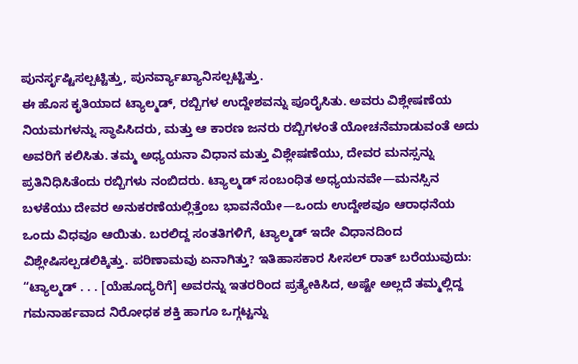ಪುನರ್ಸೃಷ್ಟಿಸಲ್ಪಟ್ಟಿತ್ತು, ಪುನರ್ವ್ಯಾಖ್ಯಾನಿಸಲ್ಪಟ್ಟಿತ್ತು.
ಈ ಹೊಸ ಕೃತಿಯಾದ ಟ್ಯಾಲ್ಮಡ್, ರಬ್ಬಿಗಳ ಉದ್ದೇಶವನ್ನು ಪೂರೈಸಿತು. ಅವರು ವಿಶ್ಲೇಷಣೆಯ ನಿಯಮಗಳನ್ನು ಸ್ಥಾಪಿಸಿದರು, ಮತ್ತು ಆ ಕಾರಣ ಜನರು ರಬ್ಬಿಗಳಂತೆ ಯೋಚನೆಮಾಡುವಂತೆ ಅದು ಅವರಿಗೆ ಕಲಿಸಿತು. ತಮ್ಮ ಅಧ್ಯಯನಾ ವಿಧಾನ ಮತ್ತು ವಿಶ್ಲೇಷಣೆಯು, ದೇವರ ಮನಸ್ಸನ್ನು ಪ್ರತಿನಿಧಿಸಿತೆಂದು ರಬ್ಬಿಗಳು ನಂಬಿದರು. ಟ್ಯಾಲ್ಮಡ್ ಸಂಬಂಧಿತ ಅಧ್ಯಯನವೇ—ಮನಸ್ಸಿನ ಬಳಕೆಯು ದೇವರ ಅನುಕರಣೆಯಲ್ಲಿತ್ತೆಂಬ ಭಾವನೆಯೇ—ಒಂದು ಉದ್ದೇಶವೂ ಆರಾಧನೆಯ ಒಂದು ವಿಧವೂ ಆಯಿತು. ಬರಲಿದ್ದ ಸಂತತಿಗಳಿಗೆ, ಟ್ಯಾಲ್ಮಡ್ ಇದೇ ವಿಧಾನದಿಂದ ವಿಶ್ಲೇಷಿಸಲ್ಪಡಲಿಕ್ಕಿತ್ತು. ಪರಿಣಾಮವು ಏನಾಗಿತ್ತು? ಇತಿಹಾಸಕಾರ ಸೀಸಲ್ ರಾತ್ ಬರೆಯುವುದು: “ಟ್ಯಾಲ್ಮಡ್ . . . [ಯೆಹೂದ್ಯರಿಗೆ] ಅವರನ್ನು ಇತರರಿಂದ ಪ್ರತ್ಯೇಕಿಸಿದ, ಅಷ್ಟೇ ಅಲ್ಲದೆ ತಮ್ಮಲ್ಲಿದ್ದ ಗಮನಾರ್ಹವಾದ ನಿರೋಧಕ ಶಕ್ತಿ ಹಾಗೂ ಒಗ್ಗಟ್ಟನ್ನು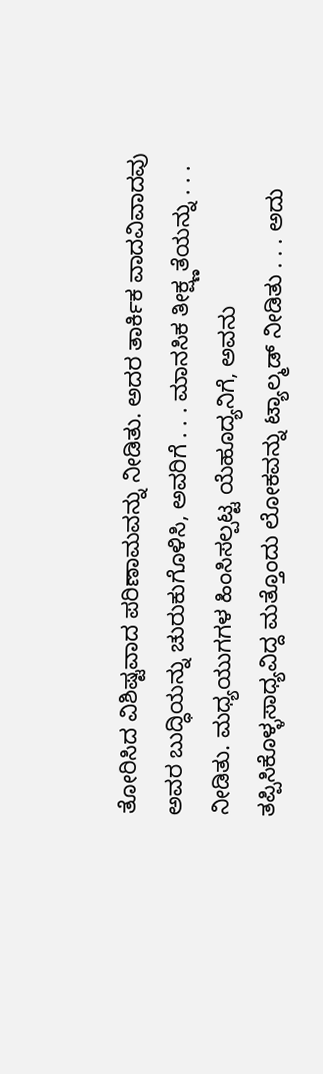ತೋರಿಸಿದ ವಿಶಿಷ್ಟವಾದ ಪರಿಣಾಮವನ್ನು ನೀಡಿತು. ಅದರ ತಾರ್ಕಿಕ ವಾದವಿವಾದವು ಅವರ ಬುದ್ಧಿಯನ್ನು ಚುರುಕುಗೊಳಿಸಿ, ಅವರಿಗೆ . . . ಮಾನಸಿಕ ತೀಕ್ಷ್ಣತೆಯನ್ನು . . . ನೀಡಿತು. ಮಧ್ಯಯುಗಗಳ ಹಿಂಸಿಸಲ್ಪಟ್ಟ ಯೆಹೂದ್ಯನಿಗೆ, ಅವನು ತಪ್ಪಿಸಿಕೊಳ್ಳಸಾಧ್ಯವಿದ್ದ ಮತ್ತೊಂದು ಲೋಕವನ್ನು ಟ್ಯಾಲ್ಮಡ್ ನೀಡಿತು . . . ಅದು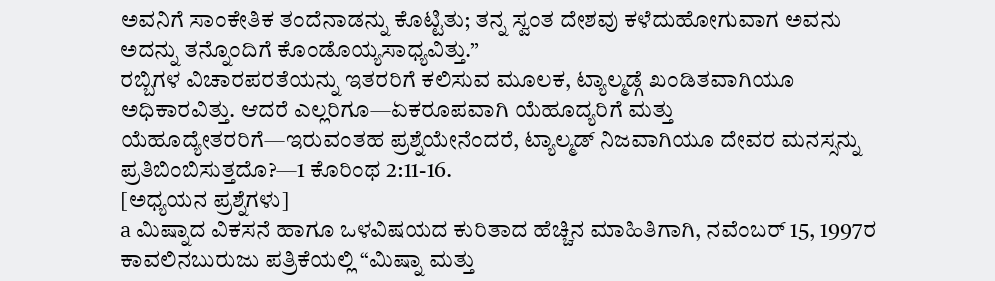ಅವನಿಗೆ ಸಾಂಕೇತಿಕ ತಂದೆನಾಡನ್ನು ಕೊಟ್ಟಿತು; ತನ್ನ ಸ್ವಂತ ದೇಶವು ಕಳೆದುಹೋಗುವಾಗ ಅವನು ಅದನ್ನು ತನ್ನೊಂದಿಗೆ ಕೊಂಡೊಯ್ಯಸಾಧ್ಯವಿತ್ತು.”
ರಬ್ಬಿಗಳ ವಿಚಾರಪರತೆಯನ್ನು ಇತರರಿಗೆ ಕಲಿಸುವ ಮೂಲಕ, ಟ್ಯಾಲ್ಮಡ್ಗೆ ಖಂಡಿತವಾಗಿಯೂ ಅಧಿಕಾರವಿತ್ತು. ಆದರೆ ಎಲ್ಲರಿಗೂ—ಏಕರೂಪವಾಗಿ ಯೆಹೂದ್ಯರಿಗೆ ಮತ್ತು ಯೆಹೂದ್ಯೇತರರಿಗೆ—ಇರುವಂತಹ ಪ್ರಶ್ನೆಯೇನೆಂದರೆ, ಟ್ಯಾಲ್ಮಡ್ ನಿಜವಾಗಿಯೂ ದೇವರ ಮನಸ್ಸನ್ನು ಪ್ರತಿಬಿಂಬಿಸುತ್ತದೊ?—1 ಕೊರಿಂಥ 2:11-16.
[ಅಧ್ಯಯನ ಪ್ರಶ್ನೆಗಳು]
a ಮಿಷ್ನಾದ ವಿಕಸನೆ ಹಾಗೂ ಒಳವಿಷಯದ ಕುರಿತಾದ ಹೆಚ್ಚಿನ ಮಾಹಿತಿಗಾಗಿ, ನವೆಂಬರ್ 15, 1997ರ ಕಾವಲಿನಬುರುಜು ಪತ್ರಿಕೆಯಲ್ಲಿ “ಮಿಷ್ನಾ ಮತ್ತು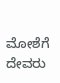ಮೋಶೆಗೆ ದೇವರು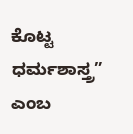ಕೊಟ್ಟ ಧರ್ಮಶಾಸ್ತ್ರ” ಎಂಬ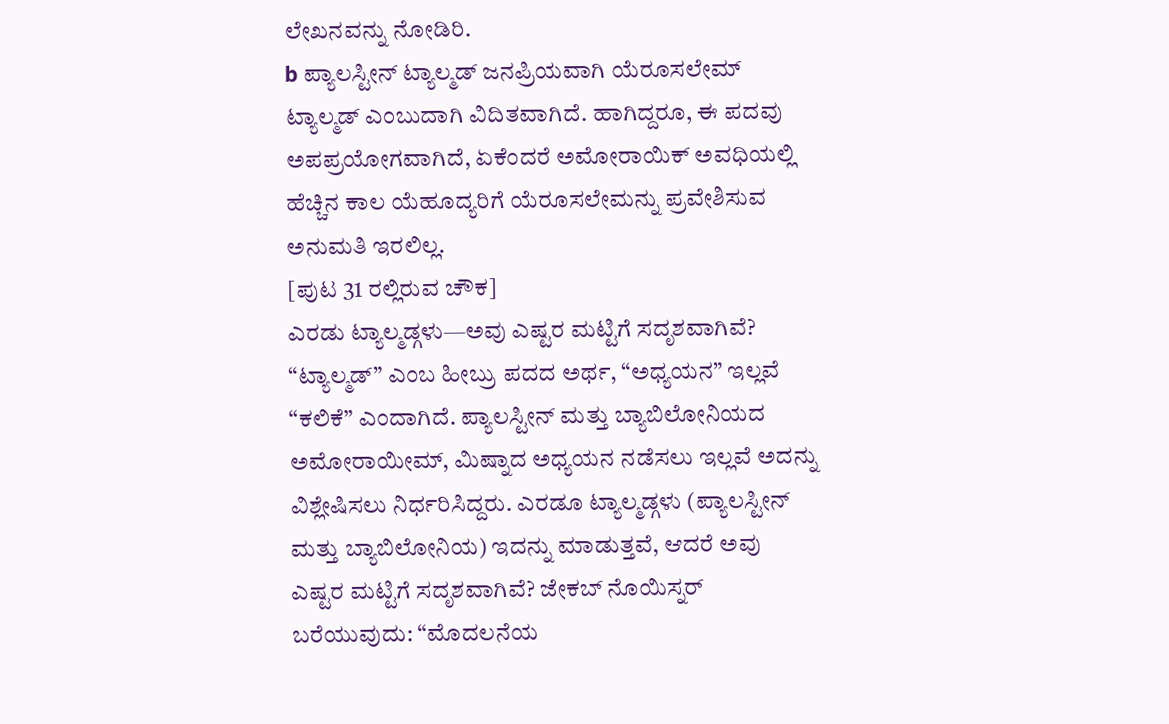ಲೇಖನವನ್ನು ನೋಡಿರಿ.
b ಪ್ಯಾಲಸ್ಟೀನ್ ಟ್ಯಾಲ್ಮಡ್ ಜನಪ್ರಿಯವಾಗಿ ಯೆರೂಸಲೇಮ್ ಟ್ಯಾಲ್ಮಡ್ ಎಂಬುದಾಗಿ ವಿದಿತವಾಗಿದೆ. ಹಾಗಿದ್ದರೂ, ಈ ಪದವು ಅಪಪ್ರಯೋಗವಾಗಿದೆ, ಏಕೆಂದರೆ ಅಮೋರಾಯಿಕ್ ಅವಧಿಯಲ್ಲಿ ಹೆಚ್ಚಿನ ಕಾಲ ಯೆಹೂದ್ಯರಿಗೆ ಯೆರೂಸಲೇಮನ್ನು ಪ್ರವೇಶಿಸುವ ಅನುಮತಿ ಇರಲಿಲ್ಲ.
[ಪುಟ 31 ರಲ್ಲಿರುವ ಚೌಕ]
ಎರಡು ಟ್ಯಾಲ್ಮಡ್ಗಳು—ಅವು ಎಷ್ಟರ ಮಟ್ಟಿಗೆ ಸದೃಶವಾಗಿವೆ?
“ಟ್ಯಾಲ್ಮಡ್” ಎಂಬ ಹೀಬ್ರು ಪದದ ಅರ್ಥ, “ಅಧ್ಯಯನ” ಇಲ್ಲವೆ “ಕಲಿಕೆ” ಎಂದಾಗಿದೆ. ಪ್ಯಾಲಸ್ಟೀನ್ ಮತ್ತು ಬ್ಯಾಬಿಲೋನಿಯದ ಅಮೋರಾಯೀಮ್, ಮಿಷ್ನಾದ ಅಧ್ಯಯನ ನಡೆಸಲು ಇಲ್ಲವೆ ಅದನ್ನು ವಿಶ್ಲೇಷಿಸಲು ನಿರ್ಧರಿಸಿದ್ದರು. ಎರಡೂ ಟ್ಯಾಲ್ಮಡ್ಗಳು (ಪ್ಯಾಲಸ್ಟೀನ್ ಮತ್ತು ಬ್ಯಾಬಿಲೋನಿಯ) ಇದನ್ನು ಮಾಡುತ್ತವೆ, ಆದರೆ ಅವು ಎಷ್ಟರ ಮಟ್ಟಿಗೆ ಸದೃಶವಾಗಿವೆ? ಜೇಕಬ್ ನೊಯಿಸ್ನರ್ ಬರೆಯುವುದು: “ಮೊದಲನೆಯ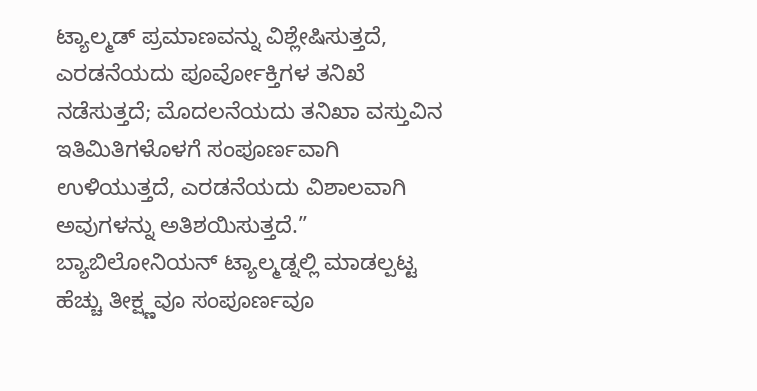ಟ್ಯಾಲ್ಮಡ್ ಪ್ರಮಾಣವನ್ನು ವಿಶ್ಲೇಷಿಸುತ್ತದೆ, ಎರಡನೆಯದು ಪೂರ್ವೋಕ್ತಿಗಳ ತನಿಖೆ ನಡೆಸುತ್ತದೆ; ಮೊದಲನೆಯದು ತನಿಖಾ ವಸ್ತುವಿನ ಇತಿಮಿತಿಗಳೊಳಗೆ ಸಂಪೂರ್ಣವಾಗಿ ಉಳಿಯುತ್ತದೆ, ಎರಡನೆಯದು ವಿಶಾಲವಾಗಿ ಅವುಗಳನ್ನು ಅತಿಶಯಿಸುತ್ತದೆ.”
ಬ್ಯಾಬಿಲೋನಿಯನ್ ಟ್ಯಾಲ್ಮಡ್ನಲ್ಲಿ ಮಾಡಲ್ಪಟ್ಟ ಹೆಚ್ಚು ತೀಕ್ಷ್ಣವೂ ಸಂಪೂರ್ಣವೂ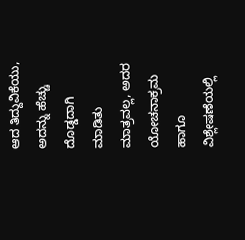ಆದ ತಿದ್ದುವಿಕೆಯು, ಅದನ್ನು ಹೆಚ್ಚು ದೊಡ್ಡದಾಗಿ ಮಾಡಿತು ಮಾತ್ರವಲ್ಲ, ಅದರ ಯೋಚನಾಕ್ರಮ ಹಾಗೂ ವಿಶ್ಲೇಷಣೆಯಲ್ಲಿ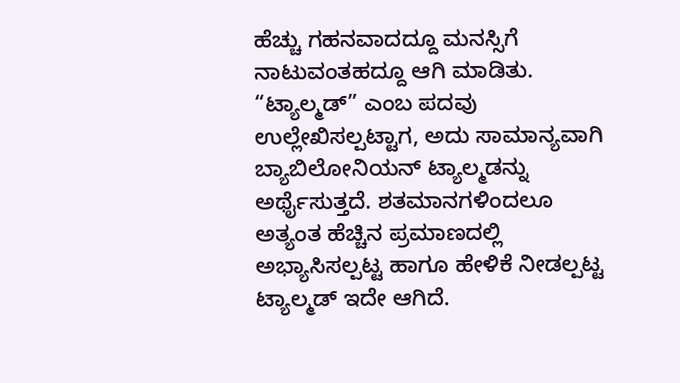ಹೆಚ್ಚು ಗಹನವಾದದ್ದೂ ಮನಸ್ಸಿಗೆ ನಾಟುವಂತಹದ್ದೂ ಆಗಿ ಮಾಡಿತು. “ಟ್ಯಾಲ್ಮಡ್” ಎಂಬ ಪದವು ಉಲ್ಲೇಖಿಸಲ್ಪಟ್ಟಾಗ, ಅದು ಸಾಮಾನ್ಯವಾಗಿ ಬ್ಯಾಬಿಲೋನಿಯನ್ ಟ್ಯಾಲ್ಮಡನ್ನು ಅರ್ಥೈಸುತ್ತದೆ. ಶತಮಾನಗಳಿಂದಲೂ ಅತ್ಯಂತ ಹೆಚ್ಚಿನ ಪ್ರಮಾಣದಲ್ಲಿ ಅಭ್ಯಾಸಿಸಲ್ಪಟ್ಟ ಹಾಗೂ ಹೇಳಿಕೆ ನೀಡಲ್ಪಟ್ಟ ಟ್ಯಾಲ್ಮಡ್ ಇದೇ ಆಗಿದೆ.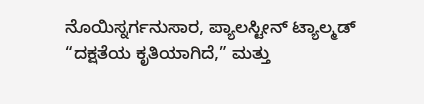ನೊಯಿಸ್ನರ್ಗನುಸಾರ, ಪ್ಯಾಲಸ್ಟೀನ್ ಟ್ಯಾಲ್ಮಡ್ “ದಕ್ಷತೆಯ ಕೃತಿಯಾಗಿದೆ,” ಮತ್ತು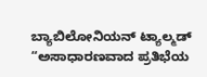ಬ್ಯಾಬಿಲೋನಿಯನ್ ಟ್ಯಾಲ್ಮಡ್ “ಅಸಾಧಾರಣವಾದ ಪ್ರತಿಭೆಯ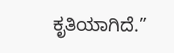ಕೃತಿಯಾಗಿದೆ.”